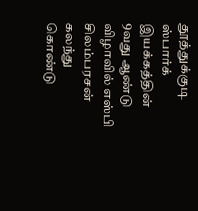தூத்துக்குடி ஸ்பார்க் இயக்கத்தின் 9வது ஆண்டு விழாவில் எஸ்பி சிலம்பரசன் கலந்து கொண்டு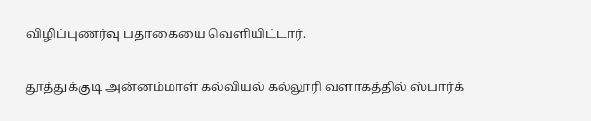விழிப்புணர்வு பதாகையை வெளியிட்டார்.

தூத்துக்குடி அன்னம்மாள் கல்வியல் கல்லூரி வளாகத்தில் ஸ்பார்க்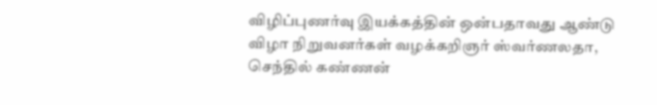விழிப்புணர்வு இயக்கத்தின் ஒன்பதாவது ஆண்டு விழா நிறுவனர்கள் வழக்கறிஞர் ஸ்வர்ணலதா, செந்தில் கண்ணன்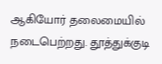ஆகியோர் தலைமையில் நடைபெற்றது. தூத்துக்குடி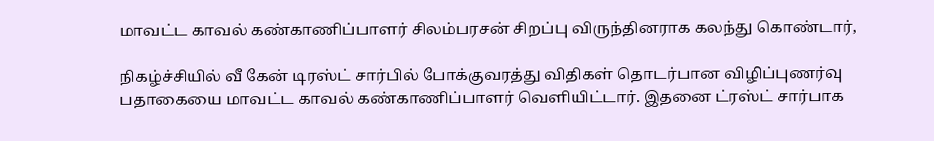மாவட்ட காவல் கண்காணிப்பாளர் சிலம்பரசன் சிறப்பு விருந்தினராக கலந்து கொண்டார்,

நிகழ்ச்சியில் வீ கேன் டிரஸ்ட் சார்பில் போக்குவரத்து விதிகள் தொடர்பான விழிப்புணர்வு பதாகையை மாவட்ட காவல் கண்காணிப்பாளர் வெளியிட்டார். இதனை ட்ரஸ்ட் சார்பாக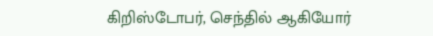கிறிஸ்டோபர், செந்தில் ஆகியோர்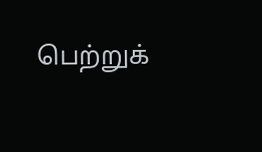பெற்றுக்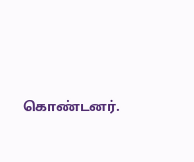கொண்டனர்.